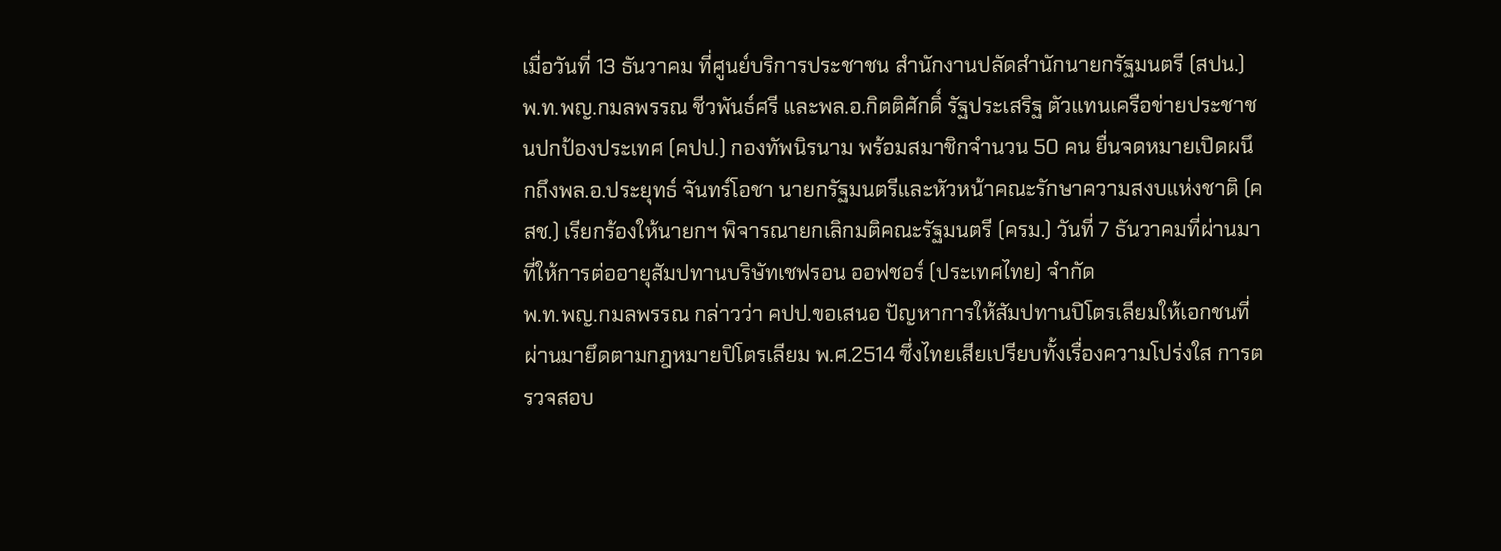เมื่อวันที่ 13 ธันวาคม ที่ศูนย์บริการประชาชน สำนักงานปลัดสำนักนายกรัฐมนตรี (สปน.) พ.ท.พญ.กมลพรรณ ชีวพันธ์ศรี และพล.อ.กิตติศักดิ์ รัฐประเสริฐ ตัวแทนเครือข่ายประชาชนปกป้องประเทศ (คปป.) กองทัพนิรนาม พร้อมสมาชิกจำนวน 50 คน ยื่นจดหมายเปิดผนึกถึงพล.อ.ประยุทธ์ จันทร์โอชา นายกรัฐมนตรีและหัวหน้าคณะรักษาความสงบแห่งชาติ (คสช.) เรียกร้องให้นายกฯ พิจารณายกเลิกมติคณะรัฐมนตรี (ครม.) วันที่ 7 ธันวาคมที่ผ่านมา ที่ให้การต่ออายุสัมปทานบริษัทเชฟรอน ออฟชอร์ (ประเทศไทย) จำกัด
พ.ท.พญ.กมลพรรณ กล่าวว่า คปป.ขอเสนอ ปัญหาการให้สัมปทานปิโตรเลียมให้เอกชนที่ผ่านมายึดตามกฎหมายปิโตรเลียม พ.ศ.2514 ซึ่งไทยเสียเปรียบทั้งเรื่องความโปร่งใส การตรวจสอบ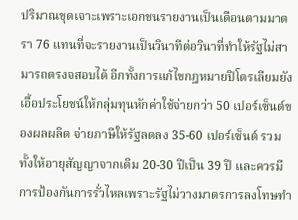ปริมาณขุดเจาะเพราะเอกชนรายงานเป็นเดือนตามมาตรา 76 แทนที่จะรายงานเป็นวินาทีต่อวินาที่ทำให้รัฐไม่สามารถตรงจสอบได้ อีกทั้งการแก้ไขกฎหมายปิโตรเลียมยังเอื้อประโยชน์ให้กลุ่มทุนหักค่าใช้จ่ายกว่า 50 เปอร์เซ็นต์ของผลผลิต จ่ายภาษีให้รัฐลดลง 35-60 เปอร์เซ็นต์ รวมทั้งให้อายุสัญญาจากเดิม 20-30 ปีเป็น 39 ปี และควรมีการป้องกันการรั่วไหลเพราะรัฐไม่วางมาตรการลงโทษทำ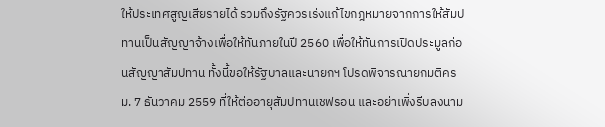ให้ประเทศสูญเสียรายได้ รวมถึงรัฐควรเร่งแก้ไขกฎหมายจากการให้สัมปทานเป็นสัญญาจ้างเพื่อให้ทันภายในปี 2560 เพื่อให้ทันการเปิดประมูลก่อนสัญญาสัมปทาน ทั้งนี้ขอให้รัฐบาลและนายกฯ โปรดพิจารณายกมติครม. 7 ธันวาคม 2559 ที่ให้ต่ออายุสัมปทานเชฟรอน และอย่าเพิ่งรีบลงนาม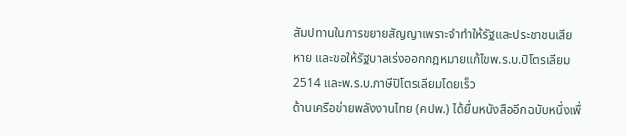สัมปทานในการขยายสัญญาเพราะจำทำให้รัฐและประชาชนเสียหาย และขอให้รัฐบาลเร่งออกกฎหมายแก้ไขพ.ร.บ.ปิโตรเลียม 2514 และพ.ร.บ.ภาษีปิโตรเลียมโดยเร็ว
ด้านเครือข่ายพลังงานไทย (คปพ.) ได้ยื่นหนังสืออีกฉบับหนึ่งเพื่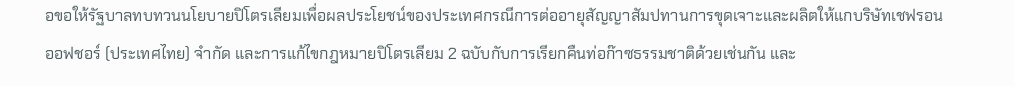อขอให้รัฐบาลทบทวนนโยบายปิโตรเลียมเพื่อผลประโยชน์ของประเทศกรณีการต่ออายุสัญญาสัมปทานการขุดเจาะและผลิตให้แกบริษัทเชฟรอน ออฟชอร์ (ประเทศไทย) จำกัด และการแก้ไขกฎหมายปิโตรเลียม 2 ฉบับกับการเรียกคืนท่อก๊าซธรรมชาติด้วยเช่นกัน และ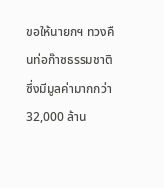ขอให้นายกฯ ทวงคืนท่อก๊าซธรรมชาติซึ่งมีมูลค่ามากกว่า 32,000 ล้าน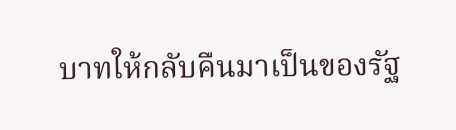บาทให้กลับคืนมาเป็นของรัฐ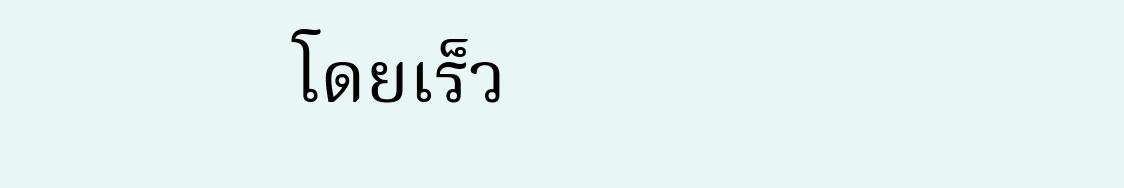โดยเร็ว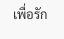เพื่อรัก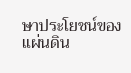ษาประโยชน์ของแผ่นดิน